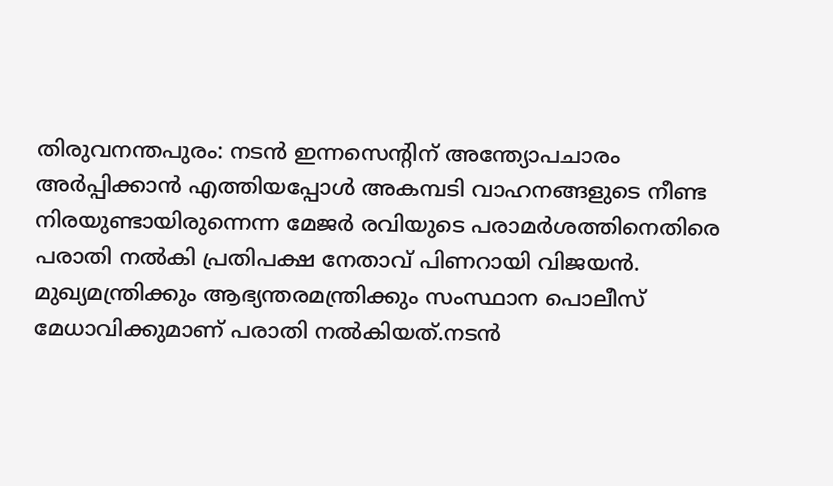തിരുവനന്തപുരം: നടൻ ഇന്നസെന്റിന് അന്ത്യോപചാരം അർപ്പിക്കാൻ എത്തിയപ്പോൾ അകമ്പടി വാഹനങ്ങളുടെ നീണ്ട നിരയുണ്ടായിരുന്നെന്ന മേജർ രവിയുടെ പരാമർശത്തിനെതിരെ പരാതി നൽകി പ്രതിപക്ഷ നേതാവ് പിണറായി വിജയൻ. മുഖ്യമന്ത്രിക്കും ആഭ്യന്തരമന്ത്രിക്കും സംസ്ഥാന പൊലീസ് മേധാവിക്കുമാണ് പരാതി നൽകിയത്.നടൻ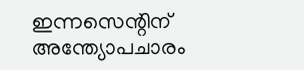ഇന്നസെന്റിന് അന്ത്യോപചാരം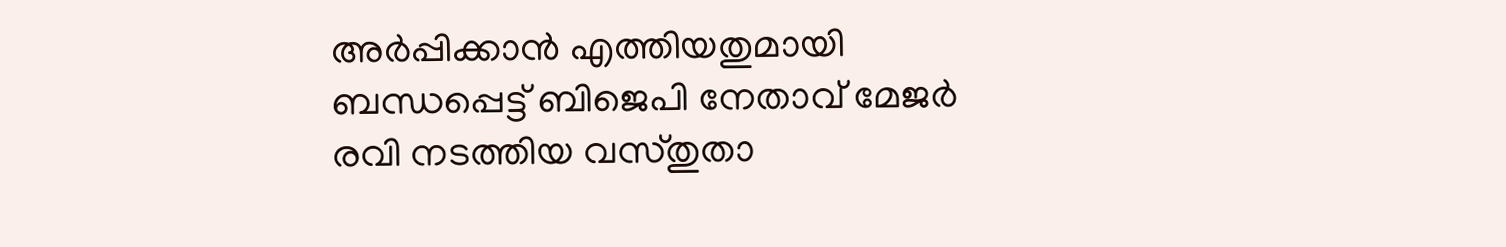അർപ്പിക്കാൻ എത്തിയതുമായി ബന്ധപ്പെട്ട് ബിജെപി നേതാവ് മേജർ രവി നടത്തിയ വസ്തുതാ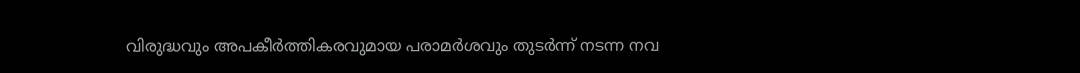വിരുദ്ധവും അപകീർത്തികരവുമായ പരാമർശവും തുടർന്ന് നടന്ന നവ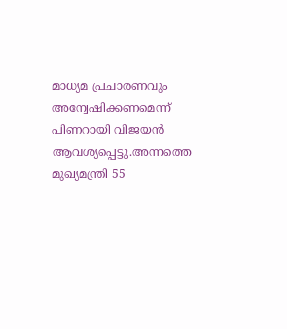മാധ്യമ പ്രചാരണവും അന്വേഷിക്കണമെന്ന് പിണറായി വിജയൻ ആവശ്യപ്പെട്ടു.അന്നത്തെ മുഖ്യമന്ത്രി 55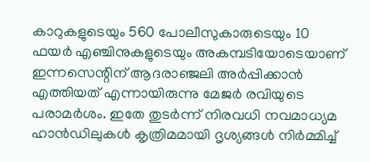കാറുകളുടെയും 560 പോലീസുകാരുടെയും 10 ഫയർ എഞ്ചിനുകളുടെയും അകമ്പടിയോടെയാണ് ഇന്നസെന്റിന് ആദരാഞ്ജലി അർപ്പിക്കാൻ എത്തിയത് എന്നായിരുന്നു മേജർ രവിയുടെ പരാമർശം. ഇതേ തുടർന്ന് നിരവധി നവമാധ്യമ ഹാൻഡിലുകൾ കൃത്രിമമായി ദൃശ്യങ്ങൾ നിർമ്മിച്ച്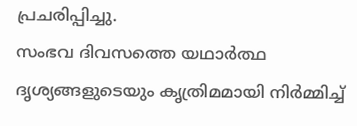പ്രചരിപ്പിച്ചു.
സംഭവ ദിവസത്തെ യഥാർത്ഥ ദൃശ്യങ്ങളുടെയും കൃത്രിമമായി നിർമ്മിച്ച്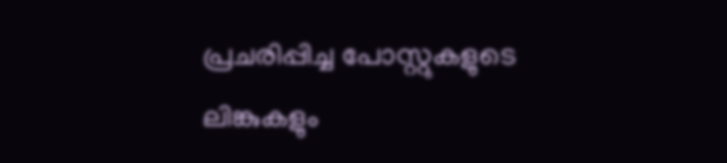പ്രചരിപ്പിച്ച പോസ്റ്റുകളുടെ ലിങ്കുകളും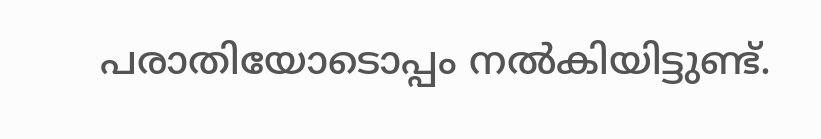പരാതിയോടൊപ്പം നൽകിയിട്ടുണ്ട്.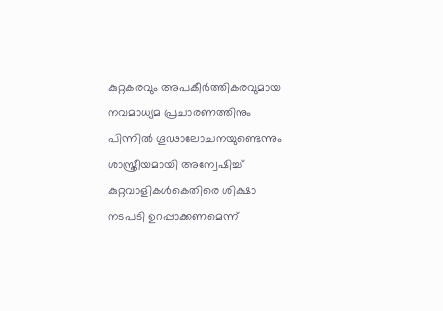കുറ്റകരവും അപകീർത്തികരവുമായ നവമാധ്യമ പ്രചാരണത്തിനും പിന്നിൽ ഗൂഢാലോചനയുണ്ടെന്നും ശാസ്ത്രീയമായി അന്വേഷിച്ച് കുറ്റവാളികൾകെതിരെ ശിക്ഷാ നടപടി ഉറപ്പാക്കണമെന്ന്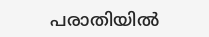പരാതിയിൽ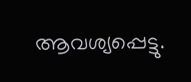ആവശ്യപ്പെട്ടു.